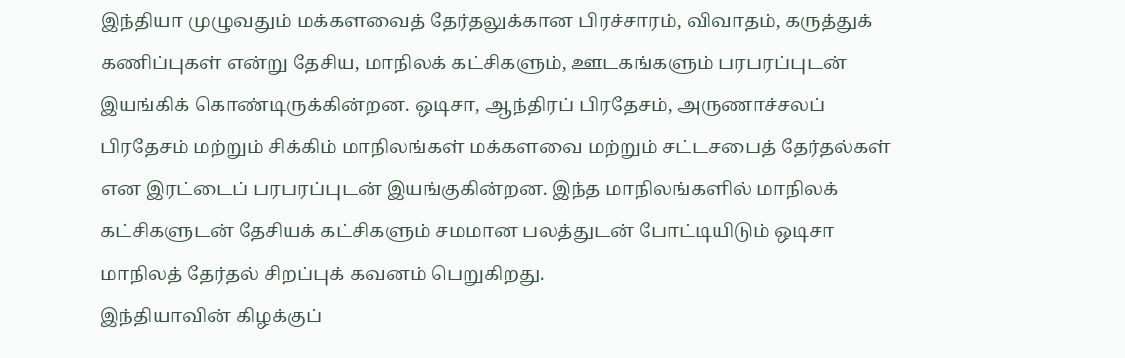இந்தியா முழுவதும் மக்களவைத் தேர்தலுக்கான பிரச்சாரம், விவாதம், கருத்துக் கணிப்புகள் என்று தேசிய, மாநிலக் கட்சிகளும், ஊடகங்களும் பரபரப்புடன் இயங்கிக் கொண்டிருக்கின்றன. ஒடிசா, ஆந்திரப் பிரதேசம், அருணாச்சலப் பிரதேசம் மற்றும் சிக்கிம் மாநிலங்கள் மக்களவை மற்றும் சட்டசபைத் தேர்தல்கள் என இரட்டைப் பரபரப்புடன் இயங்குகின்றன. இந்த மாநிலங்களில் மாநிலக் கட்சிகளுடன் தேசியக் கட்சிகளும் சமமான பலத்துடன் போட்டியிடும் ஒடிசா மாநிலத் தேர்தல் சிறப்புக் கவனம் பெறுகிறது.
இந்தியாவின் கிழக்குப்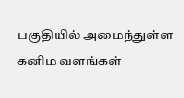பகுதியில் அமைந்துள்ள கனிம வளங்கள்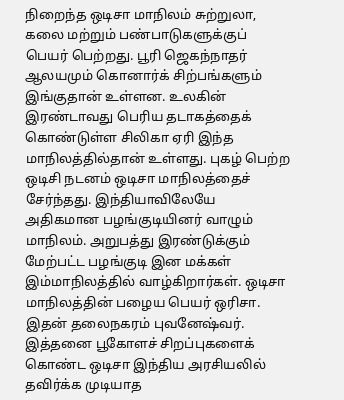நிறைந்த ஒடிசா மாநிலம் சுற்றுலா, கலை மற்றும் பண்பாடுகளுக்குப் பெயர் பெற்றது. பூரி ஜெகந்நாதர் ஆலயமும் கொனார்க் சிற்பங்களும் இங்குதான் உள்ளன. உலகின் இரண்டாவது பெரிய தடாகத்தைக் கொண்டுள்ள சிலிகா ஏரி இந்த மாநிலத்தில்தான் உள்ளது. புகழ் பெற்ற ஒடிசி நடனம் ஒடிசா மாநிலத்தைச் சேர்ந்தது. இந்தியாவிலேயே அதிகமான பழங்குடியினர் வாழும் மாநிலம். அறுபத்து இரண்டுக்கும் மேற்பட்ட பழங்குடி இன மக்கள் இம்மாநிலத்தில் வாழ்கிறார்கள். ஒடிசா மாநிலத்தின் பழைய பெயர் ஒரிசா. இதன் தலைநகரம் புவனேஷ்வர்.
இத்தனை பூகோளச் சிறப்புகளைக் கொண்ட ஒடிசா இந்திய அரசியலில் தவிர்க்க முடியாத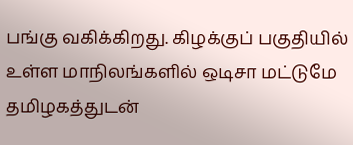பங்கு வகிக்கிறது. கிழக்குப் பகுதியில் உள்ள மாநிலங்களில் ஒடிசா மட்டுமே தமிழகத்துடன்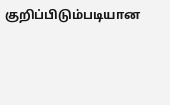குறிப்பிடும்படியான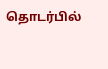தொடர்பில்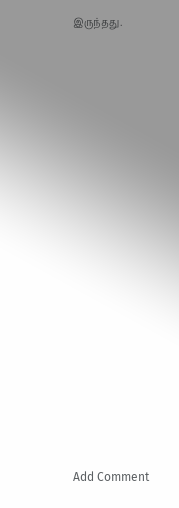இருந்தது.
















Add Comment